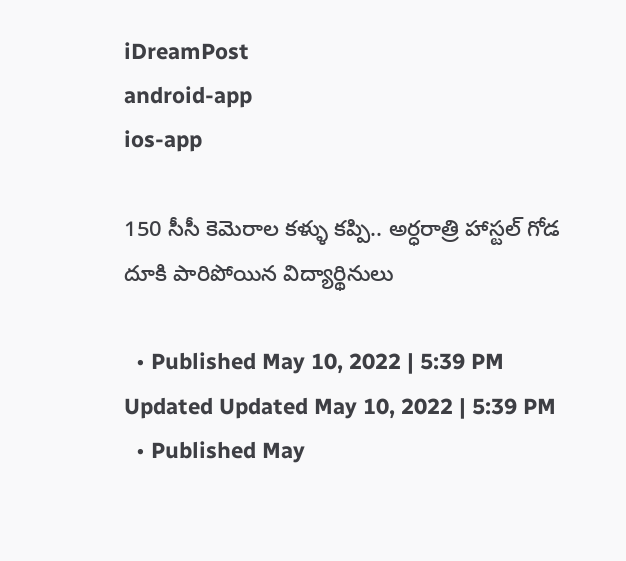iDreamPost
android-app
ios-app

150 సీసీ కెమెరాల కళ్ళు కప్పి.. అర్ధరాత్రి హాస్టల్‌ గోడ దూకి పారిపోయిన విద్యార్థినులు

  • Published May 10, 2022 | 5:39 PM Updated Updated May 10, 2022 | 5:39 PM
  • Published May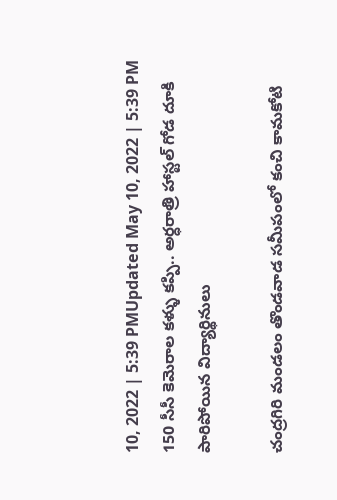10, 2022 | 5:39 PMUpdated May 10, 2022 | 5:39 PM
150 సీసీ కెమెరాల కళ్ళు కప్పి.. అర్ధరాత్రి హాస్టల్‌ గోడ దూకి పారిపోయిన విద్యార్థినులు

చంద్రగిరి మండలం తొండవాడ సమీపంలో కంచి కామకోటి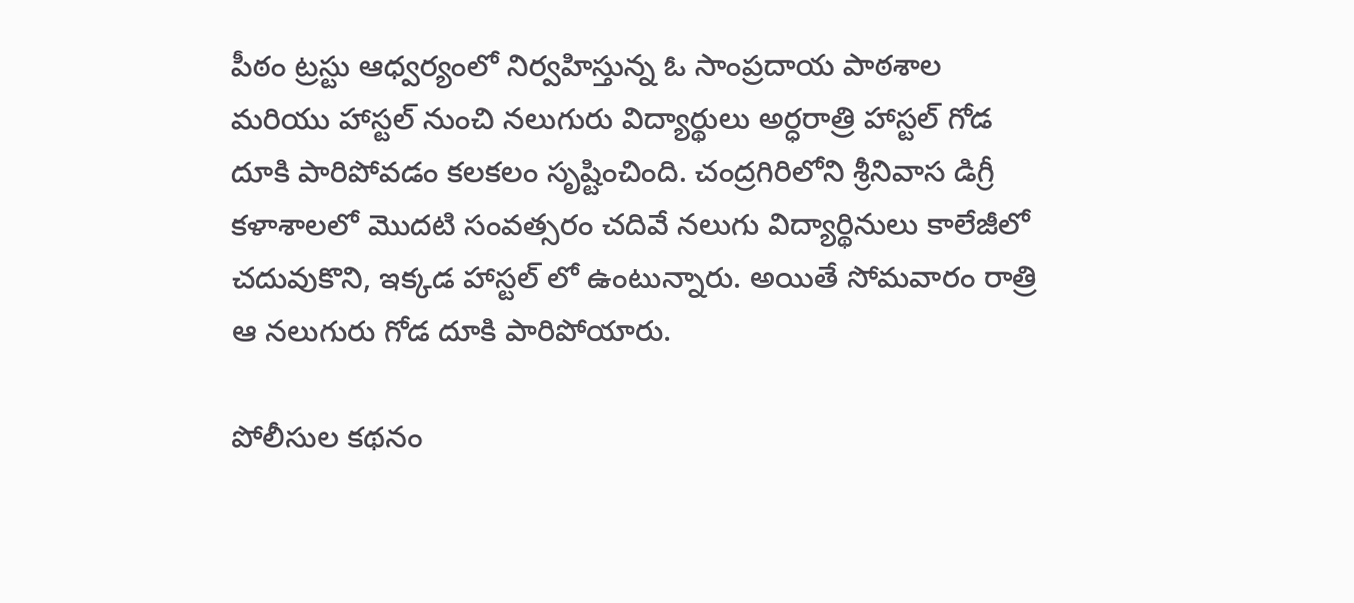పీఠం ట్రస్టు ఆధ్వర్యంలో నిర్వహిస్తున్న ఓ సాంప్రదాయ పాఠశాల మరియు హాస్టల్ నుంచి నలుగురు విద్యార్థులు అర్ధరాత్రి హాస్టల్ గోడ దూకి పారిపోవడం కలకలం సృష్టించింది. చంద్రగిరిలోని శ్రీనివాస డిగ్రీ కళాశాలలో మొదటి సంవత్సరం చదివే నలుగు విద్యార్థినులు కాలేజీలో చదువుకొని, ఇక్కడ హాస్టల్ లో ఉంటున్నారు. అయితే సోమవారం రాత్రి ఆ నలుగురు గోడ దూకి పారిపోయారు.

పోలీసుల కథనం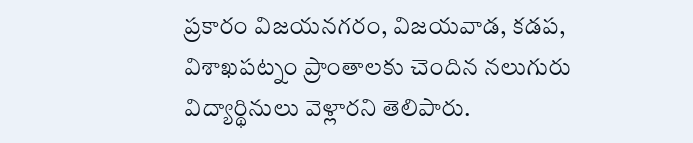ప్రకారం విజయనగరం, విజయవాడ, కడప, విశాఖపట్నం ప్రాంతాలకు చెందిన నలుగురు విద్యార్థినులు వెళ్లారని తెలిపారు.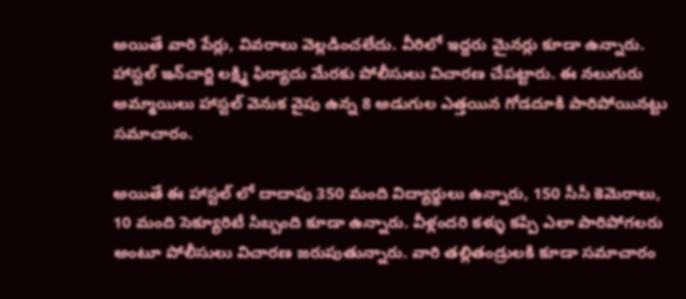అయితే వారి పేర్లు, వివరాలు వెల్లడించలేదు. వీరిలో ఇద్దరు మైనర్లు కూడా ఉన్నారు. హాస్టల్‌ ఇన్‌చార్జి లక్ష్మి ఫిర్యాదు మేరకు పోలీసులు విచారణ చేపట్టారు. ఈ నలుగురు అమ్మాయిలు హాస్టల్‌ వెనుక వైపు ఉన్న 8 అడుగుల ఎత్తయిన గోడదూకి పారిపోయినట్టు సమాచారం.

అయితే ఈ హాస్టల్ లో దాదాపు 350 మంది విద్యార్థులు ఉన్నారు, 150 సీసీ కెమెరాలు, 10 మంది సెక్యూరిటీ సిబ్బంది కూడా ఉన్నారు. వీళ్లందరి కళ్ళు కప్పి ఎలా పారిపోగలరు అంటూ పోలీసులు విచారణ జరుపుతున్నారు. వారి తల్లితండ్రులకి కూడా సమాచారం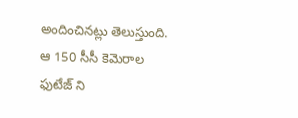అందించినట్లు తెలుస్తుంది. ఆ 150 సీసీ కెమెరాల ఫుటేజ్ ని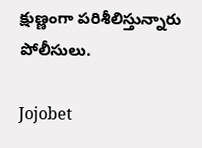క్షుణ్ణంగా పరిశీలిస్తున్నారు పోలీసులు.

Jojobet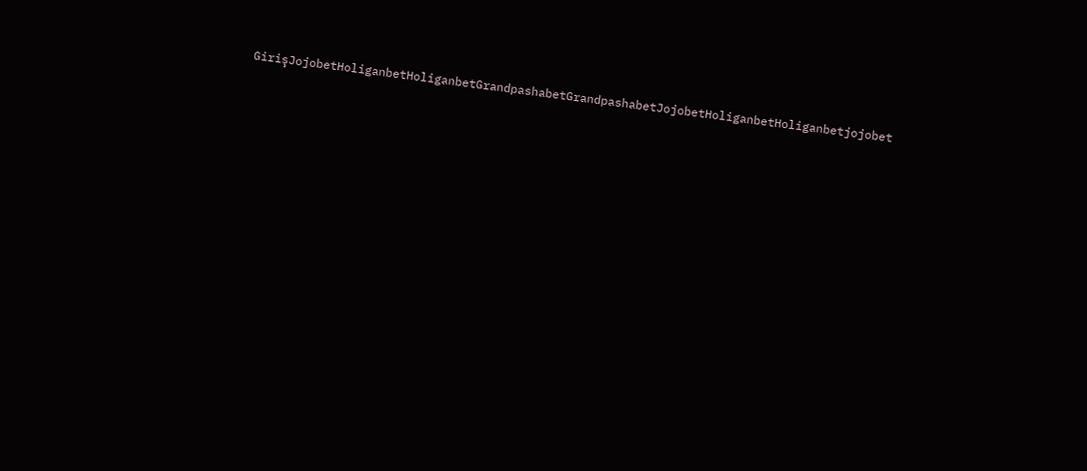GirişJojobetHoliganbetHoliganbetGrandpashabetGrandpashabetJojobetHoliganbetHoliganbetjojobet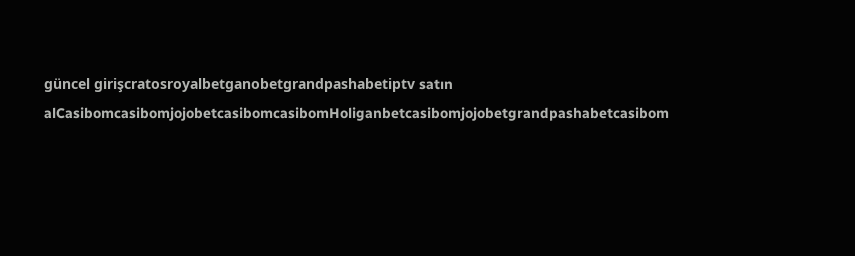güncel girişcratosroyalbetganobetgrandpashabetiptv satın alCasibomcasibomjojobetcasibomcasibomHoliganbetcasibomjojobetgrandpashabetcasibom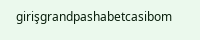girişgrandpashabetcasibom